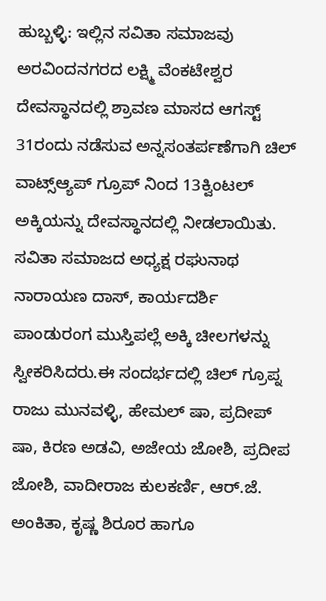ಹುಬ್ಬಳ್ಳಿ: ಇಲ್ಲಿನ ಸವಿತಾ ಸಮಾಜವು ಅರವಿಂದನಗರದ ಲಕ್ಷ್ಮಿ ವೆಂಕಟೇಶ್ವರ ದೇವಸ್ಥಾನದಲ್ಲಿ ಶ್ರಾವಣ ಮಾಸದ ಆಗಸ್ಟ್ 31ರಂದು ನಡೆಸುವ ಅನ್ನಸಂತರ್ಪಣೆಗಾಗಿ ಚಿಲ್ ವಾಟ್ಸ್ಆ್ಯಪ್ ಗ್ರೂಪ್ ನಿಂದ 13ಕ್ವಿಂಟಲ್ ಅಕ್ಕಿಯನ್ನು ದೇವಸ್ಥಾನದಲ್ಲಿ ನೀಡಲಾಯಿತು.
ಸವಿತಾ ಸಮಾಜದ ಅಧ್ಯಕ್ಷ ರಘುನಾಥ ನಾರಾಯಣ ದಾಸ್, ಕಾರ್ಯದರ್ಶಿ ಪಾಂಡುರಂಗ ಮುಸ್ತಿಪಲ್ಲೆ ಅಕ್ಕಿ ಚೀಲಗಳನ್ನು ಸ್ವೀಕರಿಸಿದರು.ಈ ಸಂದರ್ಭದಲ್ಲಿ ಚಿಲ್ ಗ್ರೂಪ್ನ ರಾಜು ಮುನವಳ್ಳಿ, ಹೇಮಲ್ ಷಾ, ಪ್ರದೀಪ್ ಷಾ, ಕಿರಣ ಅಡವಿ, ಅಜೇಯ ಜೋಶಿ, ಪ್ರದೀಪ ಜೋಶಿ, ವಾದೀರಾಜ ಕುಲಕರ್ಣಿ, ಆರ್.ಜೆ. ಅಂಕಿತಾ, ಕೃಷ್ಣ ಶಿರೂರ ಹಾಗೂ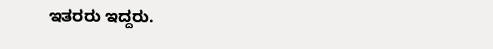ಇತರರು ಇದ್ದರು.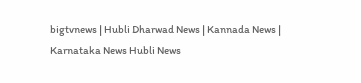bigtvnews | Hubli Dharwad News | Kannada News | Karnataka News Hubli News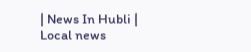| News In Hubli | Local news